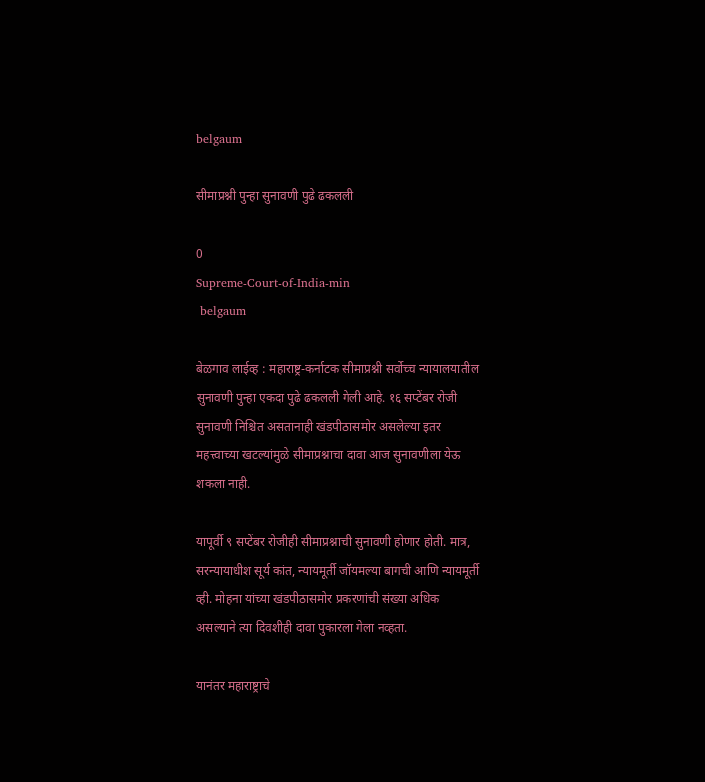belgaum

सीमाप्रश्नी पुन्हा सुनावणी पुढे ढकलली

0
Supreme-Court-of-India-min
 belgaum

बेळगाव लाईव्ह : महाराष्ट्र-कर्नाटक सीमाप्रश्नी सर्वोच्च न्यायालयातील सुनावणी पुन्हा एकदा पुढे ढकलली गेली आहे. १६ सप्टेंबर रोजी सुनावणी निश्चित असतानाही खंडपीठासमोर असलेल्या इतर महत्त्वाच्या खटल्यांमुळे सीमाप्रश्नाचा दावा आज सुनावणीला येऊ शकला नाही.

यापूर्वी ९ सप्टेंबर रोजीही सीमाप्रश्नाची सुनावणी होणार होती. मात्र, सरन्यायाधीश सूर्य कांत, न्यायमूर्ती जॉयमल्या बागची आणि न्यायमूर्ती व्ही. मोहना यांच्या खंडपीठासमोर प्रकरणांची संख्या अधिक असल्याने त्या दिवशीही दावा पुकारला गेला नव्हता.

यानंतर महाराष्ट्राचे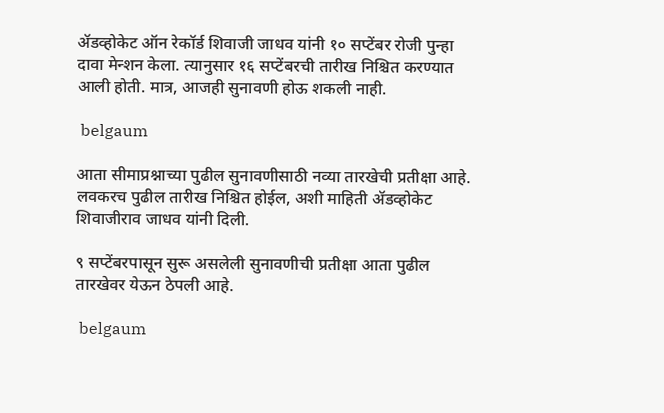ॲडव्होकेट ऑन रेकॉर्ड शिवाजी जाधव यांनी १० सप्टेंबर रोजी पुन्हा दावा मेन्शन केला. त्यानुसार १६ सप्टेंबरची तारीख निश्चित करण्यात आली होती. मात्र, आजही सुनावणी होऊ शकली नाही.

 belgaum

आता सीमाप्रश्नाच्या पुढील सुनावणीसाठी नव्या तारखेची प्रतीक्षा आहे. लवकरच पुढील तारीख निश्चित होईल, अशी माहिती ॲडव्होकेट शिवाजीराव जाधव यांनी दिली.

९ सप्टेंबरपासून सुरू असलेली सुनावणीची प्रतीक्षा आता पुढील तारखेवर येऊन ठेपली आहे.

 belgaum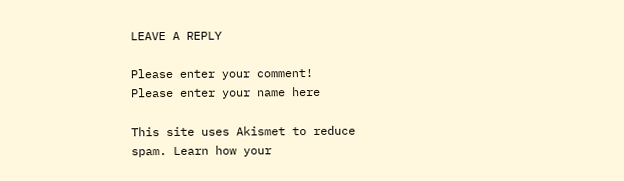LEAVE A REPLY

Please enter your comment!
Please enter your name here

This site uses Akismet to reduce spam. Learn how your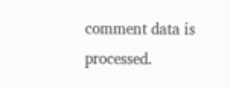comment data is processed.